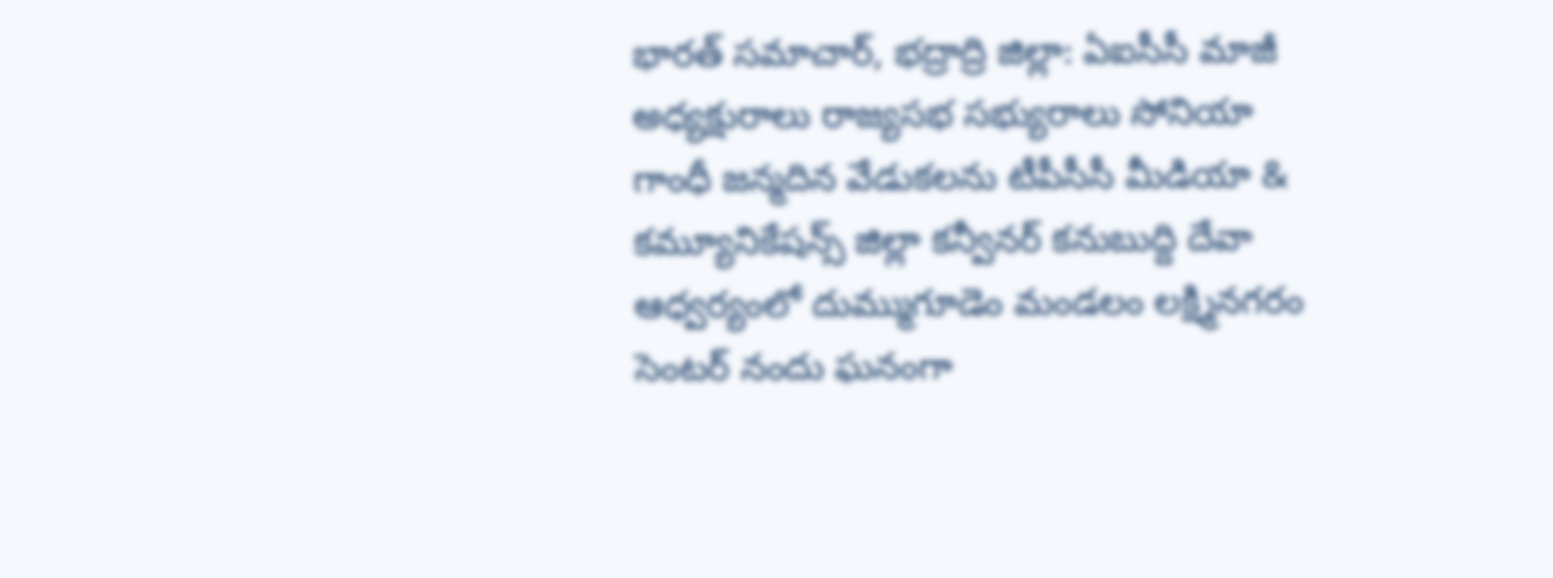భారత్ సమాచార్, భద్రాద్రి జిల్లా: ఏఐసీసీ మాజీ అధ్యక్షురాలు రాజ్యసభ సభ్యురాలు సోనియా గాంధీ జన్మదిన వేడుకలను టీపీసీసీ మీడియా & కమ్యూనికేషన్స్ జిల్లా కన్వీనర్ కనుబుద్ది దేవా ఆధ్వర్యంలో దుమ్ముగూడెం మండలం లక్ష్మినగరం సెంటర్ నందు ఘనంగా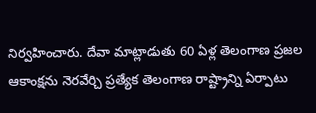నిర్వహించారు. దేవా మాట్లాడుతు 60 ఏళ్ల తెలంగాణ ప్రజల ఆకాంక్షను నెరవేర్చి ప్రత్యేక తెలంగాణ రాష్ట్రాన్ని ఏర్పాటు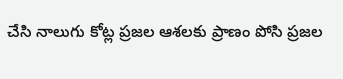చేసి నాలుగు కోట్ల ప్రజల ఆశలకు ప్రాణం పోసి ప్రజల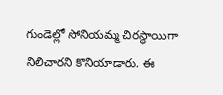గుండెల్లో సోనియమ్మ చిరస్థాయిగా నిలిచారని కొనియాడారు. ఈ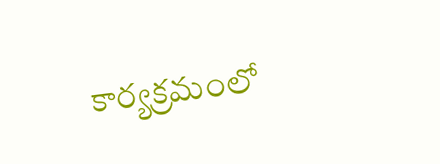కార్యక్రమంలో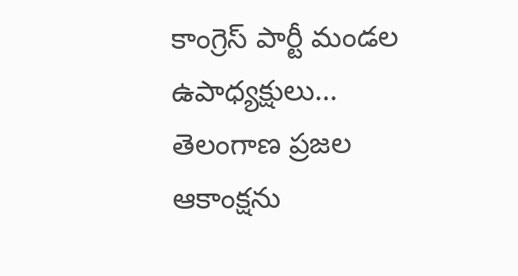కాంగ్రెస్ పార్టీ మండల ఉపాధ్యక్షులు…
తెలంగాణ ప్రజల ఆకాంక్షను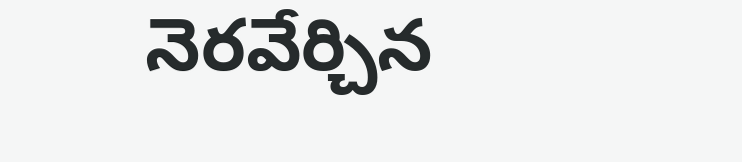నెరవేర్చిన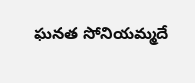ఘనత సోనియమ్మదే